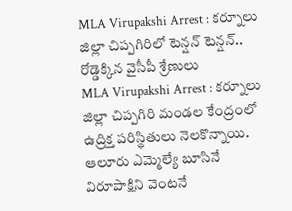MLA Virupakshi Arrest : కర్నూలు జిల్లా చిప్పగిరిలో టెన్షన్ టెన్షన్.. రోడ్డెక్కిన వైసీపీ శ్రేణులు
MLA Virupakshi Arrest : కర్నూలు జిల్లా చిప్పగిరి మండల కేంద్రంలో ఉద్రిక్త పరిస్థితులు నెలకొన్నాయి. ఆలూరు ఎమ్మెల్యే బూసినే విరూపాక్షిని వెంటనే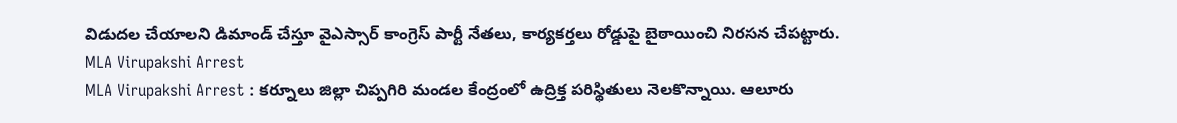విడుదల చేయాలని డిమాండ్ చేస్తూ వైఎస్సార్ కాంగ్రెస్ పార్టీ నేతలు, కార్యకర్తలు రోడ్డుపై బైఠాయించి నిరసన చేపట్టారు.
MLA Virupakshi Arrest
MLA Virupakshi Arrest : కర్నూలు జిల్లా చిప్పగిరి మండల కేంద్రంలో ఉద్రిక్త పరిస్థితులు నెలకొన్నాయి. ఆలూరు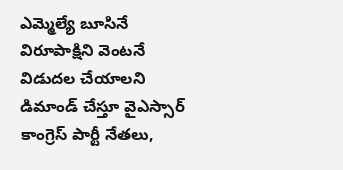ఎమ్మెల్యే బూసినే విరూపాక్షిని వెంటనే విడుదల చేయాలని డిమాండ్ చేస్తూ వైఎస్సార్ కాంగ్రెస్ పార్టీ నేతలు,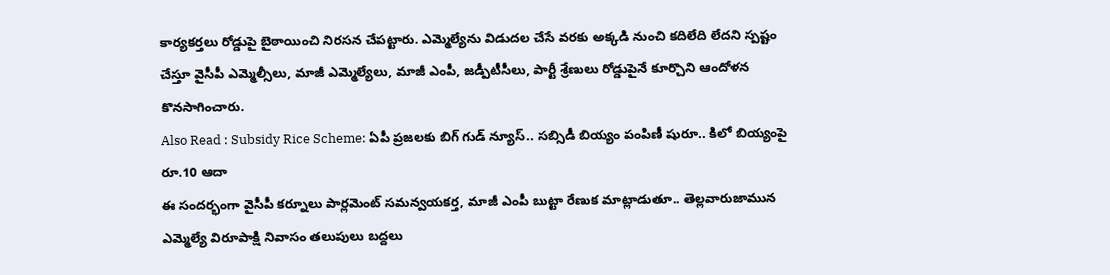కార్యకర్తలు రోడ్డుపై బైఠాయించి నిరసన చేపట్టారు. ఎమ్మెల్యేను విడుదల చేసే వరకు అక్కడి నుంచి కదిలేది లేదని స్పష్టం చేస్తూ వైసీపీ ఎమ్మెల్సీలు, మాజీ ఎమ్మెల్యేలు, మాజీ ఎంపీ, జడ్పీటీసీలు, పార్టీ శ్రేణులు రోడ్డుపైనే కూర్చొని ఆందోళన కొనసాగించారు.
Also Read : Subsidy Rice Scheme: ఏపీ ప్రజలకు బిగ్ గుడ్ న్యూస్.. సబ్సిడీ బియ్యం పంపిణీ షురూ.. కిలో బియ్యంపై రూ.10 ఆదా
ఈ సందర్భంగా వైసీపీ కర్నూలు పార్లమెంట్ సమన్వయకర్త, మాజీ ఎంపీ బుట్టా రేణుక మాట్లాడుతూ.. తెల్లవారుజామున ఎమ్మెల్యే విరూపాక్షి నివాసం తలుపులు బద్దలు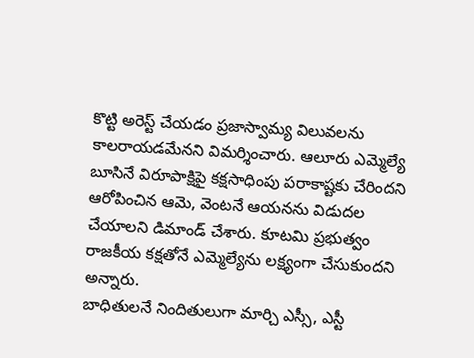కొట్టి అరెస్ట్ చేయడం ప్రజాస్వామ్య విలువలను కాలరాయడమేనని విమర్శించారు. ఆలూరు ఎమ్మెల్యే బూసినే విరూపాక్షిపై కక్షసాధింపు పరాకాష్టకు చేరిందని ఆరోపించిన ఆమె, వెంటనే ఆయనను విడుదల చేయాలని డిమాండ్ చేశారు. కూటమి ప్రభుత్వం రాజకీయ కక్షతోనే ఎమ్మెల్యేను లక్ష్యంగా చేసుకుందని అన్నారు.
బాధితులనే నిందితులుగా మార్చి ఎస్సీ, ఎస్టీ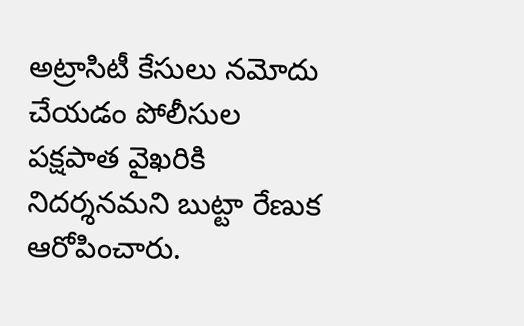అట్రాసిటీ కేసులు నమోదు చేయడం పోలీసుల పక్షపాత వైఖరికి నిదర్శనమని బుట్టా రేణుక ఆరోపించారు.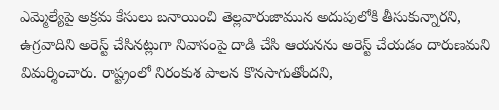ఎమ్మెల్యేపై అక్రమ కేసులు బనాయించి తెల్లవారుజామున అదుపులోకి తీసుకున్నారని, ఉగ్రవాదిని అరెస్ట్ చేసినట్లుగా నివాసంపై దాడి చేసి ఆయనను అరెస్ట్ చేయడం దారుణమని విమర్శించారు. రాష్ట్రంలో నిరంకుశ పాలన కొనసాగుతోందని,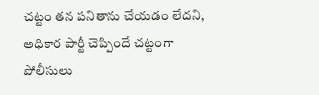చట్టం తన పనితాను చేయడం లేదని, అధికార పార్టీ చెప్పిందే చట్టంగా పోలీసులు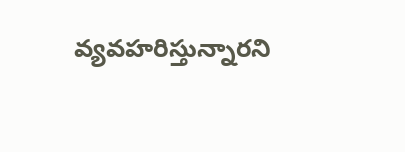వ్యవహరిస్తున్నారని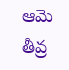ఆమె తీవ్ర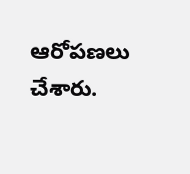ఆరోపణలు చేశారు.